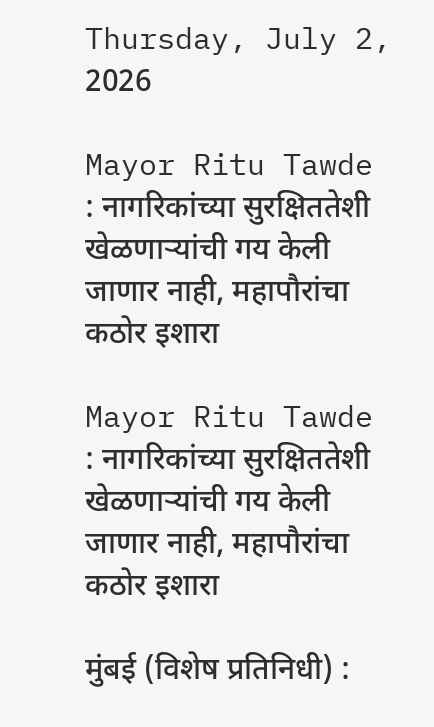Thursday, July 2, 2026

Mayor Ritu Tawde : नागरिकांच्या सुरक्षिततेशी खेळणाऱ्यांची गय केली जाणार नाही, महापौरांचा कठोर इशारा

Mayor Ritu Tawde : नागरिकांच्या सुरक्षिततेशी खेळणाऱ्यांची गय केली जाणार नाही, महापौरांचा कठोर इशारा

मुंबई (विशेष प्रतिनिधी) :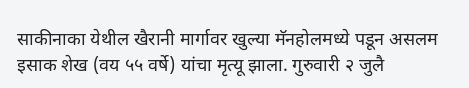साकीनाका येथील खैरानी मार्गावर खुल्या मॅनहोलमध्ये पडून असलम इसाक शेख (वय ५५ वर्षे) यांचा मृत्यू झाला. गुरुवारी २ जुलै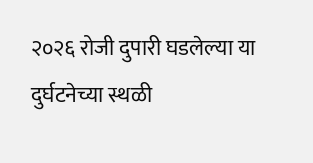२०२६ रोजी दुपारी घडलेल्या या दुर्घटनेच्या स्थळी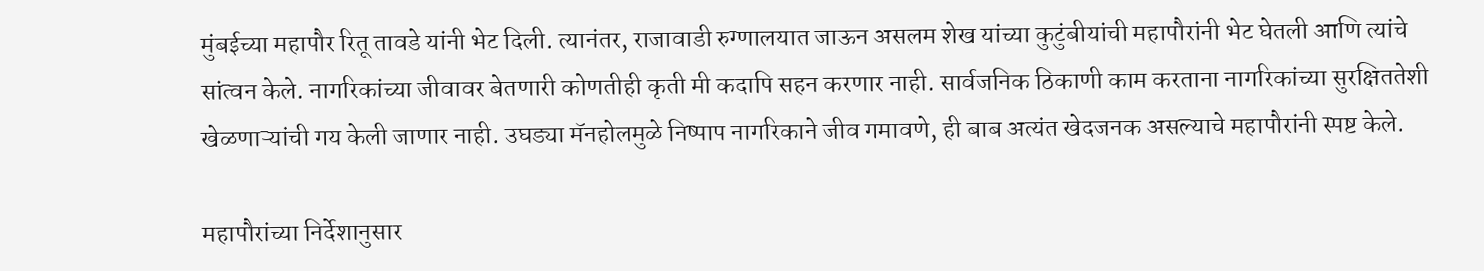मुंबईच्या महापौर रितू तावडे यांनी भेट दिली. त्यानंतर, राजावाडी रुग्णालयात जाऊन असलम शेख यांच्या कुटुंबीयांची महापौरांनी भेट घेतली आणि त्यांचे सांत्वन केले. नागरिकांच्या जीवावर बेतणारी कोणतीही कृती मी कदापि सहन करणार नाही. सार्वजनिक ठिकाणी काम करताना नागरिकांच्या सुरक्षिततेशी खेळणाऱ्यांची गय केली जाणार नाही. उघड्या मॅनहोलमुळे निष्पाप नागरिकाने जीव गमावणे, ही बाब अत्यंत खेदजनक असल्याचे महापौरांनी स्पष्ट केले.

महापौरांच्या निर्देशानुसार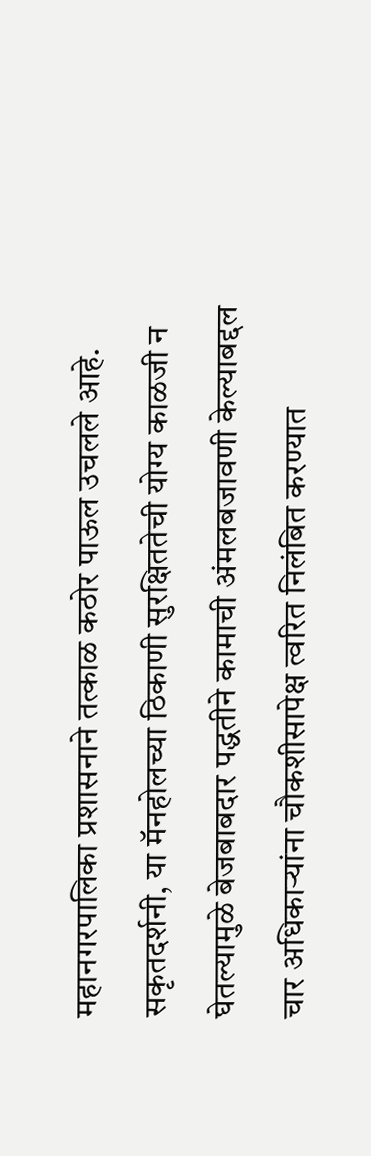महानगरपालिका प्रशासनाने तत्काळ कठोर पाऊल उचलले आहे. सकृतदर्शनी, या मॅनहोलच्या ठिकाणी सुरक्षिततेची योग्य काळजी न घेतल्यामुळे बेजबाबदार पद्धतीने कामाची अंमलबजावणी केल्याबद्दल चार अधिकाऱ्यांना चौकशीसापेक्ष त्वरित निलंबित करण्यात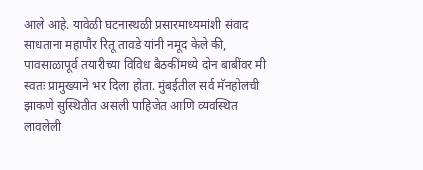आले आहे. यावेळी घटनास्थळी प्रसारमाध्यमांशी संवाद साधताना महापौर रितू तावडे यांनी नमूद केले की, पावसाळापूर्व तयारीच्या विविध बैठकींमध्ये दोन बाबींवर मी स्वतः प्रामुख्याने भर दिला होता. मुंबईतील सर्व मॅनहोलची झाकणे सुस्थितीत असली पाहिजेत आणि व्यवस्थित लावलेली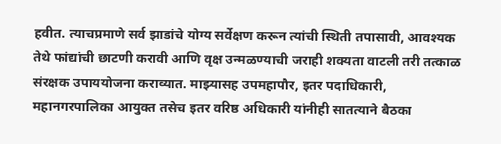हवीत. त्याचप्रमाणे सर्व झाडांचे योग्य सर्वेक्षण करून त्यांची स्थिती तपासावी, आवश्यक तेथे फांद्यांची छाटणी करावी आणि वृक्ष उन्मळण्याची जराही शक्यता वाटली तरी तत्काळ संरक्षक उपाययोजना कराव्यात. माझ्यासह उपमहापौर, इतर पदाधिकारी, महानगरपालिका आयुक्त तसेच इतर वरिष्ठ अधिकारी यांनीही सातत्याने बैठका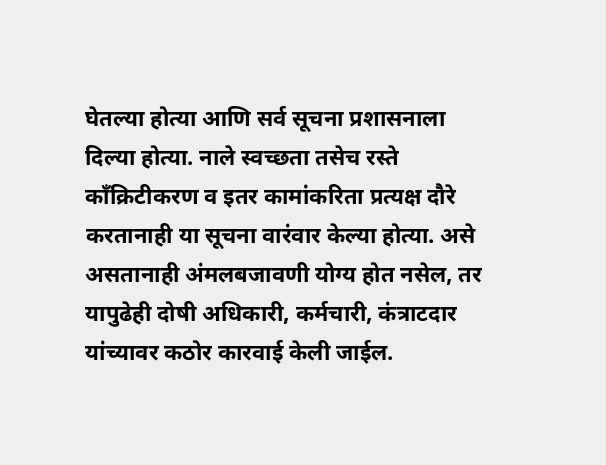घेतल्या होत्या आणि सर्व सूचना प्रशासनाला दिल्या होत्या. नाले स्वच्छता तसेच रस्ते कॉंक्रिटीकरण व इतर कामांकरिता प्रत्यक्ष दौरे करतानाही या सूचना वारंवार केल्या होत्या. असे असतानाही अंमलबजावणी योग्य होत नसेल, तर यापुढेही दोषी अधिकारी, कर्मचारी, कंत्राटदार यांच्यावर कठोर कारवाई केली जाईल.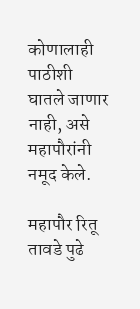कोणालाही पाठीशी घातले जाणार नाही, असे महापौरांनी नमूद केले.

महापौर रितू तावडे पुढे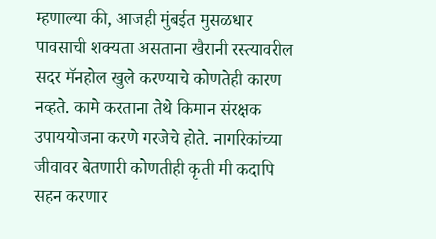म्हणाल्या की, आजही मुंबईत मुसळधार पावसाची शक्यता असताना खैरानी रस्त्यावरील सदर मॅनहोल खुले करण्याचे कोणतेही कारण नव्हते. कामे करताना तेथे किमान संरक्षक उपाययोजना करणे गरजेचे होते. नागरिकांच्या जीवावर बेतणारी कोणतीही कृती मी कदापि सहन करणार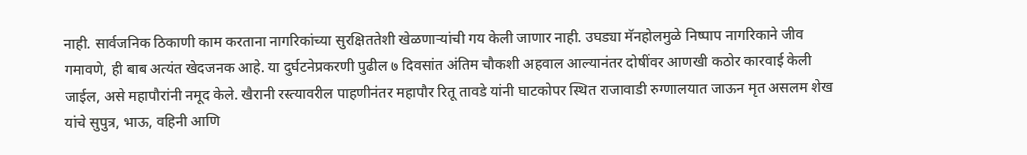नाही. सार्वजनिक ठिकाणी काम करताना नागरिकांच्या सुरक्षिततेशी खेळणाऱ्यांची गय केली जाणार नाही. उघड्या मॅनहोलमुळे निष्पाप नागरिकाने जीव गमावणे, ही बाब अत्यंत खेदजनक आहे. या दुर्घटनेप्रकरणी पुढील ७ दिवसांत अंतिम चौकशी अहवाल आल्यानंतर दोषींवर आणखी कठोर कारवाई केली जाईल, असे महापौरांनी नमूद केले. खैरानी रस्त्यावरील पाहणीनंतर महापौर रितू तावडे यांनी घाटकोपर स्थित राजावाडी रुग्णालयात जाऊन मृत असलम शेख यांचे सुपुत्र, भाऊ, वहिनी आणि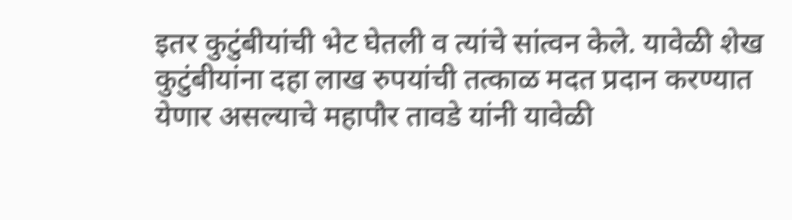इतर कुटुंबीयांची भेट घेतली व त्यांचे सांत्वन केले. यावेळी शेख कुटुंबीयांना दहा लाख रुपयांची तत्काळ मदत प्रदान करण्यात येणार असल्याचे महापौर तावडे यांनी यावेळी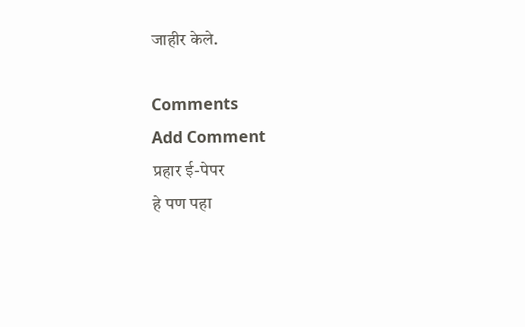जाहीर केले.

Comments
Add Comment
प्रहार ई-पेपर
हे पण पहा